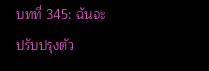บทที่ 345: ฉันจะปรับปรุงตัว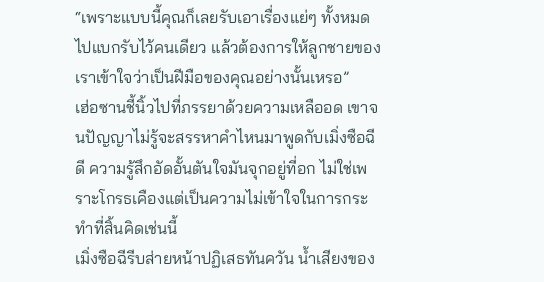“เพราะแบบนี้คุณก็เลยรับเอาเรื่องแย่ๆ ทั้งหมดไปแบกรับไว้คนเดียว แล้วต้องการให้ลูกชายของเราเข้าใจว่าเป็นฝีมือของคุณอย่างนั้นเหรอ”
เฮ่อซานชี้นิ้วไปที่ภรรยาด้วยความเหลืออด เขาจนปัญญาไม่รู้จะสรรหาคำไหนมาพูดกับเมิ่งซือฉีดี ความรู้สึกอัดอั้นตันใจมันจุกอยู่ที่อก ไม่ใช่เพราะโกรธเคืองแต่เป็นความไม่เข้าใจในการกระทำที่สิ้นคิดเช่นนี้
เมิ่งซือฉีรีบส่ายหน้าปฏิเสธทันควัน น้ำเสียงของ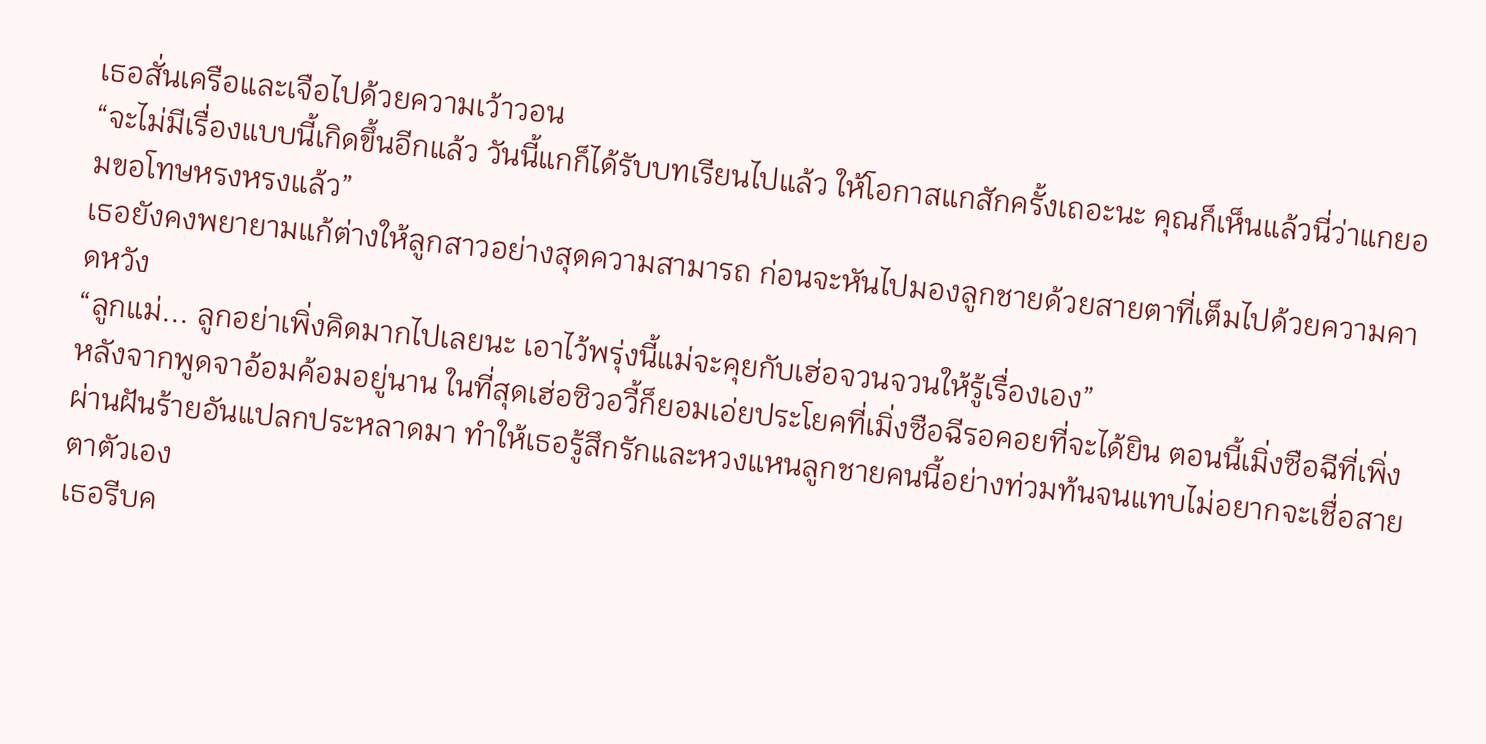เธอสั่นเครือและเจือไปด้วยความเว้าวอน
“จะไม่มีเรื่องแบบนี้เกิดขึ้นอีกแล้ว วันนี้แกก็ได้รับบทเรียนไปแล้ว ให้โอกาสแกสักครั้งเถอะนะ คุณก็เห็นแล้วนี่ว่าแกยอมขอโทษหรงหรงแล้ว”
เธอยังคงพยายามแก้ต่างให้ลูกสาวอย่างสุดความสามารถ ก่อนจะหันไปมองลูกชายด้วยสายตาที่เต็มไปด้วยความคาดหวัง
“ลูกแม่... ลูกอย่าเพิ่งคิดมากไปเลยนะ เอาไว้พรุ่งนี้แม่จะคุยกับเฮ่อจวนจวนให้รู้เรื่องเอง”
หลังจากพูดจาอ้อมค้อมอยู่นาน ในที่สุดเฮ่อซิวอวี้ก็ยอมเอ่ยประโยคที่เมิ่งซือฉีรอคอยที่จะได้ยิน ตอนนี้เมิ่งซือฉีที่เพิ่งผ่านฝันร้ายอันแปลกประหลาดมา ทำให้เธอรู้สึกรักและหวงแหนลูกชายคนนี้อย่างท่วมท้นจนแทบไม่อยากจะเชื่อสายตาตัวเอง
เธอรีบค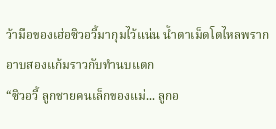ว้ามือของเฮ่อซิวอวี้มากุมไว้แน่น น้ำตาเม็ดโตไหลพรากอาบสองแก้มราวกับทำนบแตก
“ซิวอวี้ ลูกชายคนเล็กของแม่... ลูกอ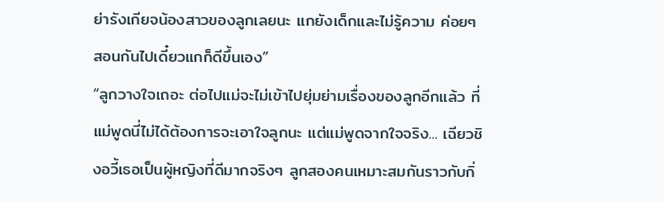ย่ารังเกียจน้องสาวของลูกเลยนะ แกยังเด็กและไม่รู้ความ ค่อยๆ สอนกันไปเดี๋ยวแกก็ดีขึ้นเอง”
“ลูกวางใจเถอะ ต่อไปแม่จะไม่เข้าไปยุ่มย่ามเรื่องของลูกอีกแล้ว ที่แม่พูดนี่ไม่ได้ต้องการจะเอาใจลูกนะ แต่แม่พูดจากใจจริง... เฉียวชิงอวี้เธอเป็นผู้หญิงที่ดีมากจริงๆ ลูกสองคนเหมาะสมกันราวกับกิ่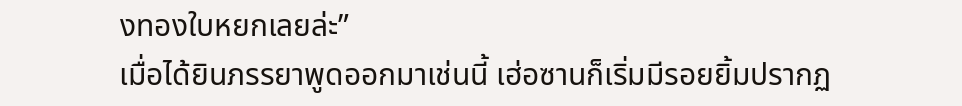งทองใบหยกเลยล่ะ”
เมื่อได้ยินภรรยาพูดออกมาเช่นนี้ เฮ่อซานก็เริ่มมีรอยยิ้มปรากฏ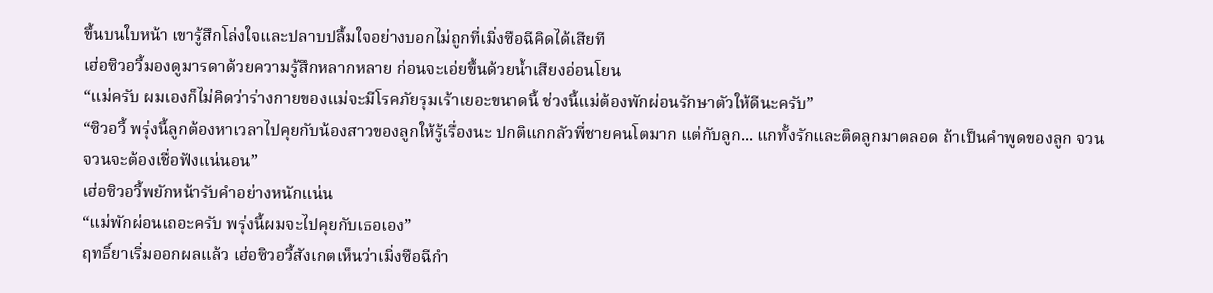ขึ้นบนใบหน้า เขารู้สึกโล่งใจและปลาบปลื้มใจอย่างบอกไม่ถูกที่เมิ่งซือฉีคิดได้เสียที
เฮ่อซิวอวี้มองดูมารดาด้วยความรู้สึกหลากหลาย ก่อนจะเอ่ยขึ้นด้วยน้ำเสียงอ่อนโยน
“แม่ครับ ผมเองก็ไม่คิดว่าร่างกายของแม่จะมีโรคภัยรุมเร้าเยอะขนาดนี้ ช่วงนี้แม่ต้องพักผ่อนรักษาตัวให้ดีนะครับ”
“ซิวอวี้ พรุ่งนี้ลูกต้องหาเวลาไปคุยกับน้องสาวของลูกให้รู้เรื่องนะ ปกติแกกลัวพี่ชายคนโตมาก แต่กับลูก... แกทั้งรักและติดลูกมาตลอด ถ้าเป็นคำพูดของลูก จวนจวนจะต้องเชื่อฟังแน่นอน”
เฮ่อซิวอวี้พยักหน้ารับคำอย่างหนักแน่น
“แม่พักผ่อนเถอะครับ พรุ่งนี้ผมจะไปคุยกับเธอเอง”
ฤทธิ์ยาเริ่มออกผลแล้ว เฮ่อซิวอวี้สังเกตเห็นว่าเมิ่งซือฉีกำ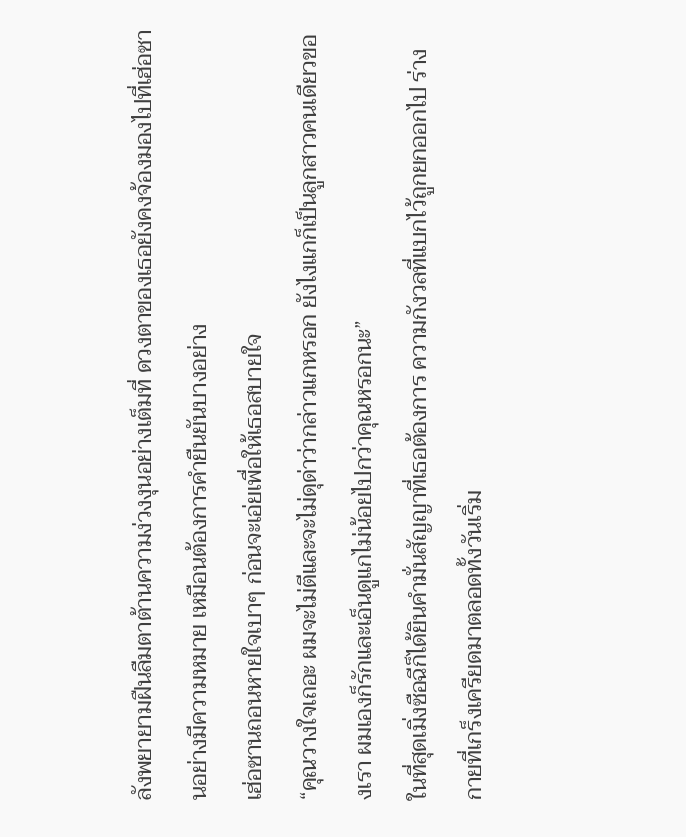ลังพยายามฝืนลืมตาต้านความง่วงงุนอย่างเต็มที่ ดวงตาของเธอยังคงจ้องมองไปที่เฮ่อซานอย่างมีความหมาย เหมือนต้องการคำยืนยันบางอย่าง
เฮ่อซานถอนหายใจเบาๆ ก่อนจะเอ่ยเพื่อให้เธอสบายใจ
“คุณวางใจเถอะ ผมจะไม่ตีและจะไม่ดุด่าว่ากล่าวแกหรอก ยังไงแกก็เป็นลูกสาวคนเดียวของเรา ผมเองก็รักและเอ็นดูแกไม่น้อยไปกว่าคุณหรอกนะ”
ในที่สุดเมิ่งซือฉีก็ได้ยินคำมั่นสัญญาที่เธอต้องการ ความกังวลที่แบกไว้ถูกยกออกไป ร่างกายที่เกร็งเครียดมาตลอดทั้งวันเริ่ม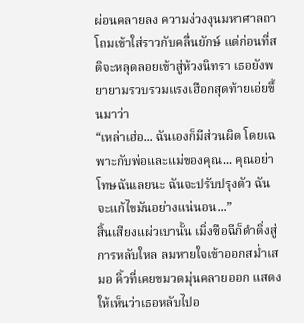ผ่อนคลายลง ความง่วงงุนมหาศาลถาโถมเข้าใส่ราวกับคลื่นยักษ์ แต่ก่อนที่สติจะหลุดลอยเข้าสู่ห้วงนิทรา เธอยังพยายามรวบรวมแรงเฮือกสุดท้ายเอ่ยขึ้นมาว่า
“เหล่าเฮ่อ... ฉันเองก็มีส่วนผิด โดยเฉพาะกับพ่อและแม่ของคุณ... คุณอย่าโทษฉันเลยนะ ฉันจะปรับปรุงตัว ฉันจะแก้ไขมันอย่างแน่นอน...”
สิ้นเสียงแผ่วเบานั้น เมิ่งซือฉีก็ดำดิ่งสู่การหลับใหล ลมหายใจเข้าออกสม่ำเสมอ คิ้วที่เคยขมวดมุ่นคลายออก แสดงให้เห็นว่าเธอหลับไปอ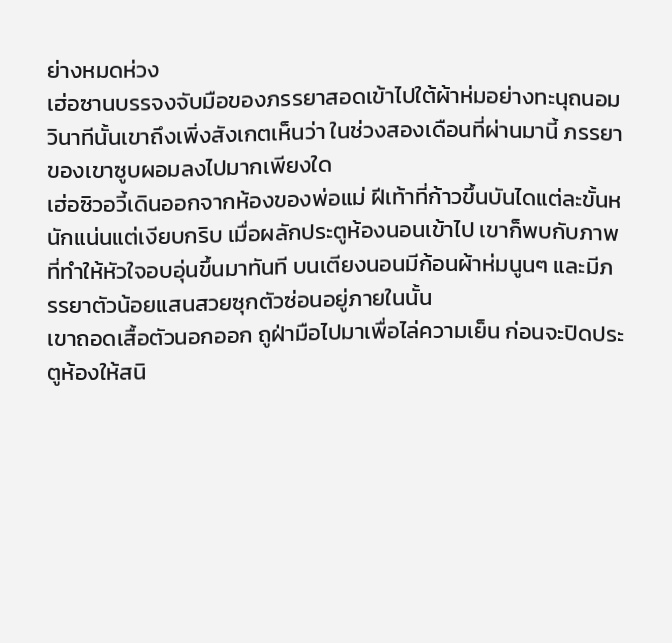ย่างหมดห่วง
เฮ่อซานบรรจงจับมือของภรรยาสอดเข้าไปใต้ผ้าห่มอย่างทะนุถนอม วินาทีนั้นเขาถึงเพิ่งสังเกตเห็นว่า ในช่วงสองเดือนที่ผ่านมานี้ ภรรยาของเขาซูบผอมลงไปมากเพียงใด
เฮ่อซิวอวี้เดินออกจากห้องของพ่อแม่ ฝีเท้าที่ก้าวขึ้นบันไดแต่ละขั้นหนักแน่นแต่เงียบกริบ เมื่อผลักประตูห้องนอนเข้าไป เขาก็พบกับภาพที่ทำให้หัวใจอบอุ่นขึ้นมาทันที บนเตียงนอนมีก้อนผ้าห่มนูนๆ และมีภรรยาตัวน้อยแสนสวยซุกตัวซ่อนอยู่ภายในนั้น
เขาถอดเสื้อตัวนอกออก ถูฝ่ามือไปมาเพื่อไล่ความเย็น ก่อนจะปิดประตูห้องให้สนิ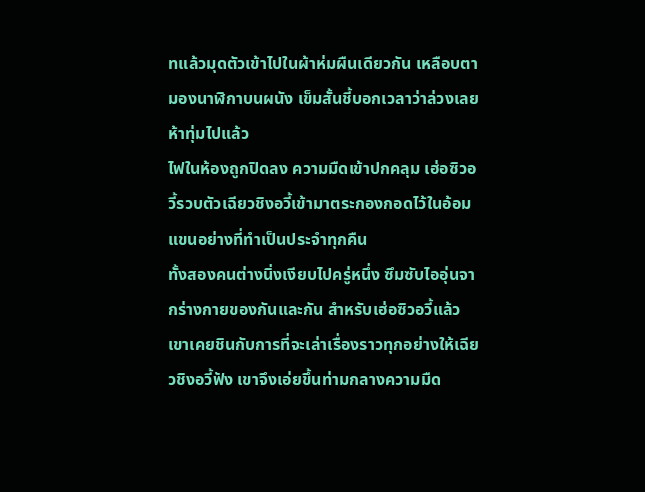ทแล้วมุดตัวเข้าไปในผ้าห่มผืนเดียวกัน เหลือบตามองนาฬิกาบนผนัง เข็มสั้นชี้บอกเวลาว่าล่วงเลยห้าทุ่มไปแล้ว
ไฟในห้องถูกปิดลง ความมืดเข้าปกคลุม เฮ่อซิวอวี้รวบตัวเฉียวชิงอวี้เข้ามาตระกองกอดไว้ในอ้อมแขนอย่างที่ทำเป็นประจำทุกคืน
ทั้งสองคนต่างนิ่งเงียบไปครู่หนึ่ง ซึมซับไออุ่นจากร่างกายของกันและกัน สำหรับเฮ่อซิวอวี้แล้ว เขาเคยชินกับการที่จะเล่าเรื่องราวทุกอย่างให้เฉียวชิงอวี้ฟัง เขาจึงเอ่ยขึ้นท่ามกลางความมืด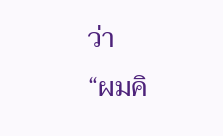ว่า
“ผมคิ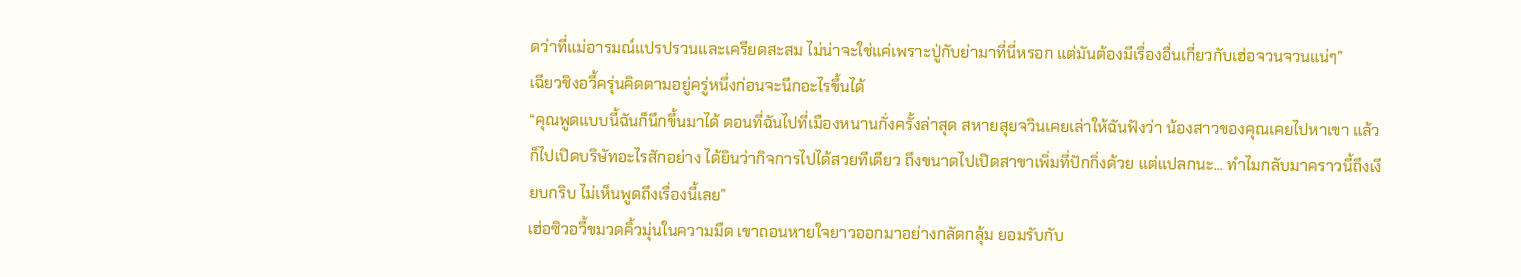ดว่าที่แม่อารมณ์แปรปรวนและเครียดสะสม ไม่น่าจะใช่แค่เพราะปู่กับย่ามาที่นี่หรอก แต่มันต้องมีเรื่องอื่นเกี่ยวกับเฮ่อจวนจวนแน่ๆ”
เฉียวชิงอวี้ครุ่นคิดตามอยู่ครู่หนึ่งก่อนจะนึกอะไรขึ้นได้
“คุณพูดแบบนี้ฉันก็นึกขึ้นมาได้ ตอนที่ฉันไปที่เมืองหนานกั่งครั้งล่าสุด สหายสุยจวินเคยเล่าให้ฉันฟังว่า น้องสาวของคุณเคยไปหาเขา แล้วก็ไปเปิดบริษัทอะไรสักอย่าง ได้ยินว่ากิจการไปได้สวยทีเดียว ถึงขนาดไปเปิดสาขาเพิ่มที่ปักกิ่งด้วย แต่แปลกนะ... ทำไมกลับมาคราวนี้ถึงเงียบกริบ ไม่เห็นพูดถึงเรื่องนี้เลย”
เฮ่อซิวอวี้ขมวดคิ้วมุ่นในความมืด เขาถอนหายใจยาวออกมาอย่างกลัดกลุ้ม ยอมรับกับ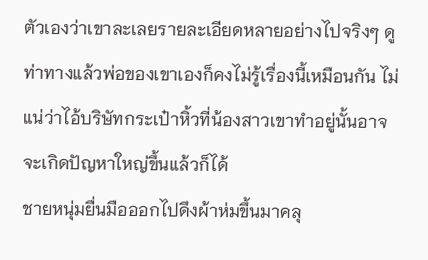ตัวเองว่าเขาละเลยรายละเอียดหลายอย่างไปจริงๆ ดูท่าทางแล้วพ่อของเขาเองก็คงไม่รู้เรื่องนี้เหมือนกัน ไม่แน่ว่าไอ้บริษัทกระเป๋าหิ้วที่น้องสาวเขาทำอยู่นั้นอาจจะเกิดปัญหาใหญ่ขึ้นแล้วก็ได้
ชายหนุ่มยื่นมือออกไปดึงผ้าห่มขึ้นมาคลุ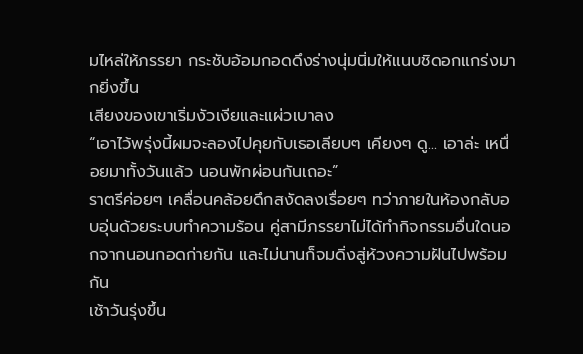มไหล่ให้ภรรยา กระชับอ้อมกอดดึงร่างนุ่มนิ่มให้แนบชิดอกแกร่งมากยิ่งขึ้น
เสียงของเขาเริ่มงัวเงียและแผ่วเบาลง
“เอาไว้พรุ่งนี้ผมจะลองไปคุยกับเธอเลียบๆ เคียงๆ ดู... เอาล่ะ เหนื่อยมาทั้งวันแล้ว นอนพักผ่อนกันเถอะ”
ราตรีค่อยๆ เคลื่อนคล้อยดึกสงัดลงเรื่อยๆ ทว่าภายในห้องกลับอบอุ่นด้วยระบบทำความร้อน คู่สามีภรรยาไม่ได้ทำกิจกรรมอื่นใดนอกจากนอนกอดก่ายกัน และไม่นานก็จมดิ่งสู่ห้วงความฝันไปพร้อมกัน
เช้าวันรุ่งขึ้น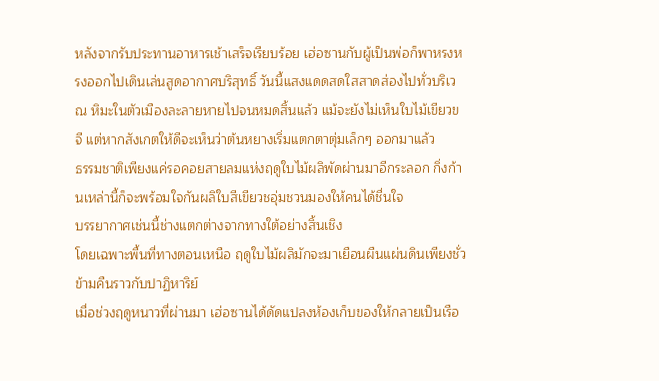หลังจากรับประทานอาหารเช้าเสร็จเรียบร้อย เฮ่อซานกับผู้เป็นพ่อก็พาหรงหรงออกไปเดินเล่นสูดอากาศบริสุทธิ์ วันนี้แสงแดดสดใสสาดส่องไปทั่วบริเวณ หิมะในตัวเมืองละลายหายไปจนหมดสิ้นแล้ว แม้จะยังไม่เห็นใบไม้เขียวขจี แต่หากสังเกตให้ดีจะเห็นว่าต้นหยางเริ่มแตกตาตุ่มเล็กๆ ออกมาแล้ว
ธรรมชาติเพียงแค่รอคอยสายลมแห่งฤดูใบไม้ผลิพัดผ่านมาอีกระลอก กิ่งก้านเหล่านี้ก็จะพร้อมใจกันผลิใบสีเขียวชอุ่มชวนมองให้คนได้ชื่นใจ
บรรยากาศเช่นนี้ช่างแตกต่างจากทางใต้อย่างสิ้นเชิง
โดยเฉพาะพื้นที่ทางตอนเหนือ ฤดูใบไม้ผลิมักจะมาเยือนผืนแผ่นดินเพียงชั่วข้ามคืนราวกับปาฏิหาริย์
เมื่อช่วงฤดูหนาวที่ผ่านมา เฮ่อซานได้ดัดแปลงห้องเก็บของให้กลายเป็นเรือ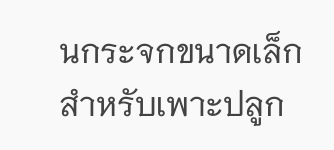นกระจกขนาดเล็กสำหรับเพาะปลูก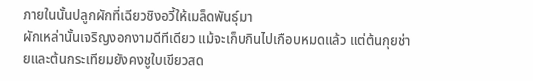ภายในนั้นปลูกผักที่เฉียวชิงอวี้ให้เมล็ดพันธุ์มา
ผักเหล่านั้นเจริญงอกงามดีทีเดียว แม้จะเก็บกินไปเกือบหมดแล้ว แต่ต้นกุยช่ายและต้นกระเทียมยังคงชูใบเขียวสด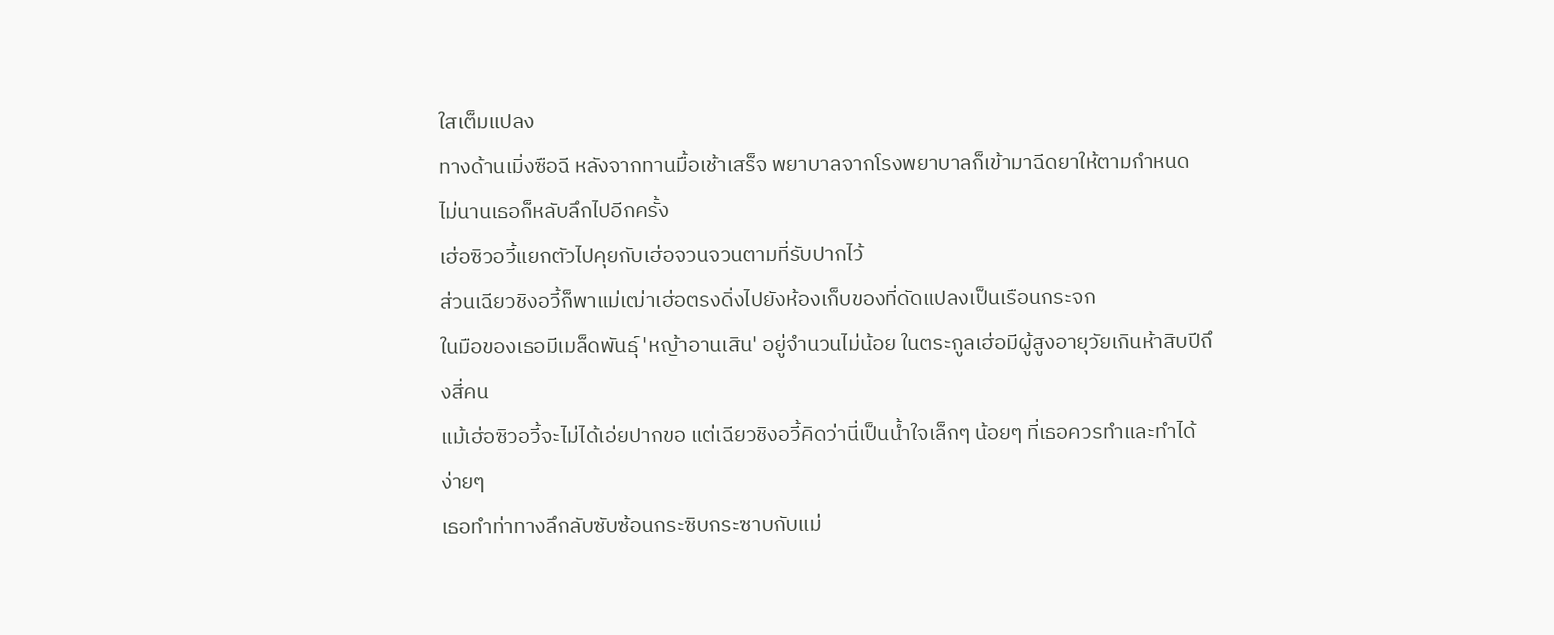ใสเต็มแปลง
ทางด้านเมิ่งซือฉี หลังจากทานมื้อเช้าเสร็จ พยาบาลจากโรงพยาบาลก็เข้ามาฉีดยาให้ตามกำหนด ไม่นานเธอก็หลับลึกไปอีกครั้ง
เฮ่อซิวอวี้แยกตัวไปคุยกับเฮ่อจวนจวนตามที่รับปากไว้
ส่วนเฉียวชิงอวี้ก็พาแม่เฒ่าเฮ่อตรงดิ่งไปยังห้องเก็บของที่ดัดแปลงเป็นเรือนกระจก
ในมือของเธอมีเมล็ดพันธุ์ 'หญ้าอานเสิน' อยู่จำนวนไม่น้อย ในตระกูลเฮ่อมีผู้สูงอายุวัยเกินห้าสิบปีถึงสี่คน
แม้เฮ่อซิวอวี้จะไม่ได้เอ่ยปากขอ แต่เฉียวชิงอวี้คิดว่านี่เป็นน้ำใจเล็กๆ น้อยๆ ที่เธอควรทำและทำได้ง่ายๆ
เธอทำท่าทางลึกลับซับซ้อนกระซิบกระซาบกับแม่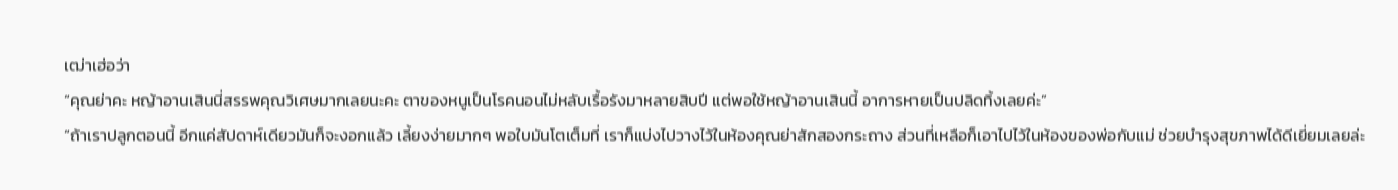เฒ่าเฮ่อว่า
“คุณย่าคะ หญ้าอานเสินนี่สรรพคุณวิเศษมากเลยนะคะ ตาของหนูเป็นโรคนอนไม่หลับเรื้อรังมาหลายสิบปี แต่พอใช้หญ้าอานเสินนี้ อาการหายเป็นปลิดทิ้งเลยค่ะ”
“ถ้าเราปลูกตอนนี้ อีกแค่สัปดาห์เดียวมันก็จะงอกแล้ว เลี้ยงง่ายมากๆ พอใบมันโตเต็มที่ เราก็แบ่งไปวางไว้ในห้องคุณย่าสักสองกระถาง ส่วนที่เหลือก็เอาไปไว้ในห้องของพ่อกับแม่ ช่วยบำรุงสุขภาพได้ดีเยี่ยมเลยล่ะ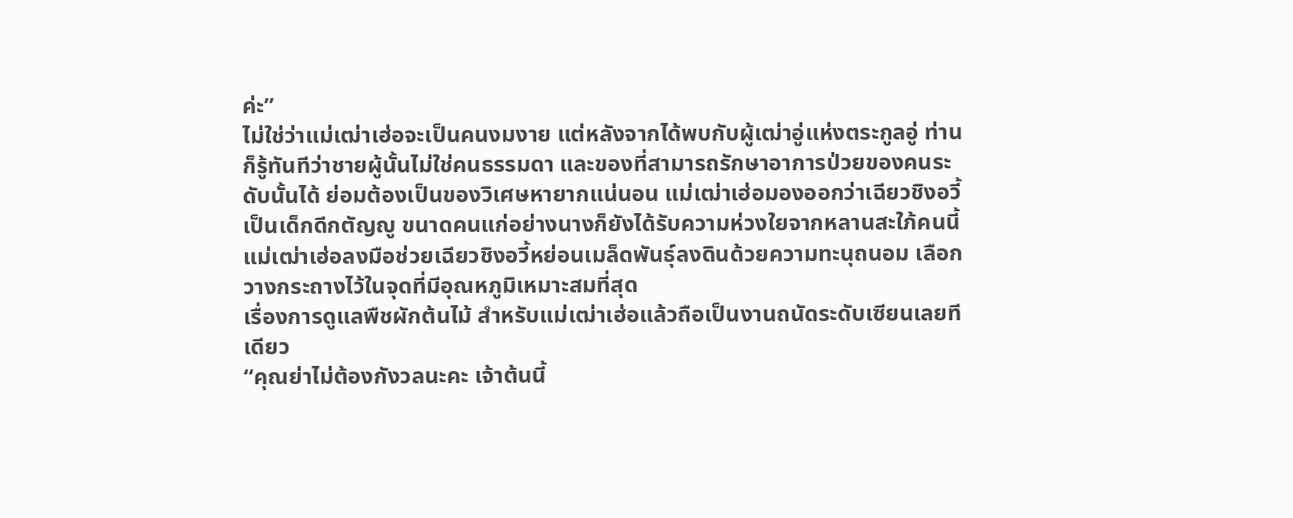ค่ะ”
ไม่ใช่ว่าแม่เฒ่าเฮ่อจะเป็นคนงมงาย แต่หลังจากได้พบกับผู้เฒ่าอู่แห่งตระกูลอู่ ท่านก็รู้ทันทีว่าชายผู้นั้นไม่ใช่คนธรรมดา และของที่สามารถรักษาอาการป่วยของคนระดับนั้นได้ ย่อมต้องเป็นของวิเศษหายากแน่นอน แม่เฒ่าเฮ่อมองออกว่าเฉียวชิงอวี้เป็นเด็กดีกตัญญู ขนาดคนแก่อย่างนางก็ยังได้รับความห่วงใยจากหลานสะใภ้คนนี้
แม่เฒ่าเฮ่อลงมือช่วยเฉียวชิงอวี้หย่อนเมล็ดพันธุ์ลงดินด้วยความทะนุถนอม เลือกวางกระถางไว้ในจุดที่มีอุณหภูมิเหมาะสมที่สุด
เรื่องการดูแลพืชผักต้นไม้ สำหรับแม่เฒ่าเฮ่อแล้วถือเป็นงานถนัดระดับเซียนเลยทีเดียว
“คุณย่าไม่ต้องกังวลนะคะ เจ้าต้นนี้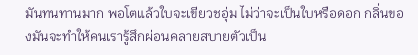มันทนทานมาก พอโตแล้วใบจะเขียวชอุ่ม ไม่ว่าจะเป็นใบหรือดอก กลิ่นของมันจะทำให้คนเรารู้สึกผ่อนคลายสบายตัวเป็น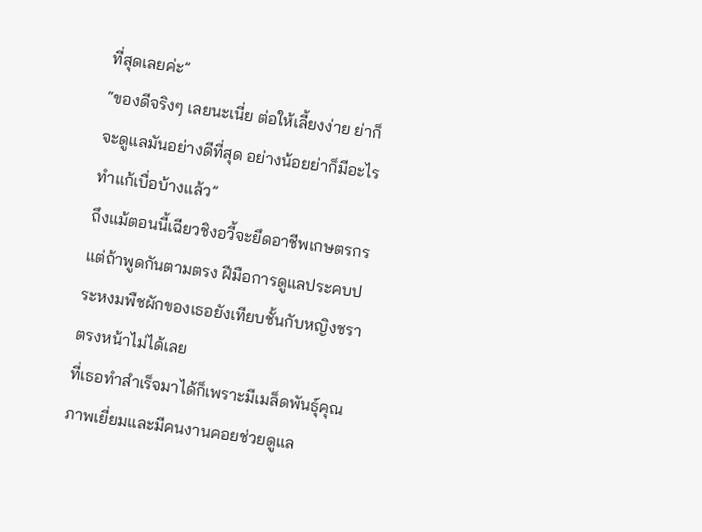ที่สุดเลยค่ะ”
“ของดีจริงๆ เลยนะเนี่ย ต่อให้เลี้ยงง่าย ย่าก็จะดูแลมันอย่างดีที่สุด อย่างน้อยย่าก็มีอะไรทำแก้เบื่อบ้างแล้ว”
ถึงแม้ตอนนี้เฉียวชิงอวี้จะยึดอาชีพเกษตรกร แต่ถ้าพูดกันตามตรง ฝีมือการดูแลประคบประหงมพืชผักของเธอยังเทียบชั้นกับหญิงชราตรงหน้าไม่ได้เลย
ที่เธอทำสำเร็จมาได้ก็เพราะมีเมล็ดพันธุ์คุณภาพเยี่ยมและมีคนงานคอยช่วยดูแล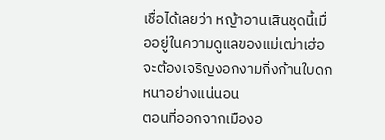เชื่อได้เลยว่า หญ้าอานเสินชุดนี้เมื่ออยู่ในความดูแลของแม่เฒ่าเฮ่อ จะต้องเจริญงอกงามกิ่งก้านใบดกหนาอย่างแน่นอน
ตอนที่ออกจากเมืองอ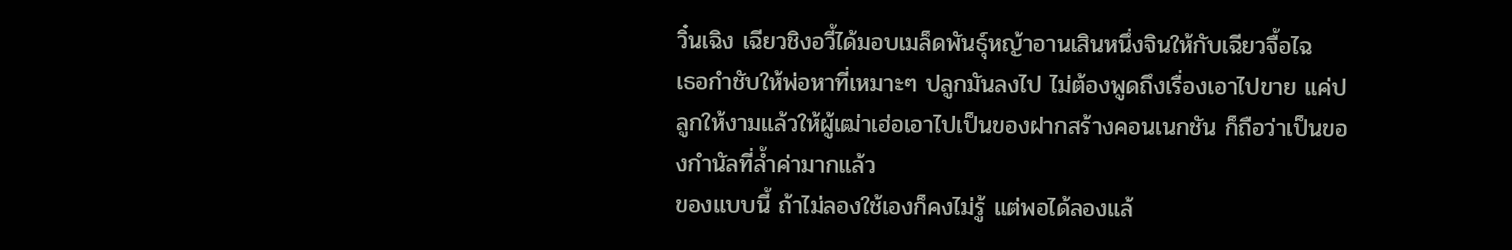วิ๋นเฉิง เฉียวชิงอวี้ได้มอบเมล็ดพันธุ์หญ้าอานเสินหนึ่งจินให้กับเฉียวจื้อไฉ
เธอกำชับให้พ่อหาที่เหมาะๆ ปลูกมันลงไป ไม่ต้องพูดถึงเรื่องเอาไปขาย แค่ปลูกให้งามแล้วให้ผู้เฒ่าเฮ่อเอาไปเป็นของฝากสร้างคอนเนกชัน ก็ถือว่าเป็นของกำนัลที่ล้ำค่ามากแล้ว
ของแบบนี้ ถ้าไม่ลองใช้เองก็คงไม่รู้ แต่พอได้ลองแล้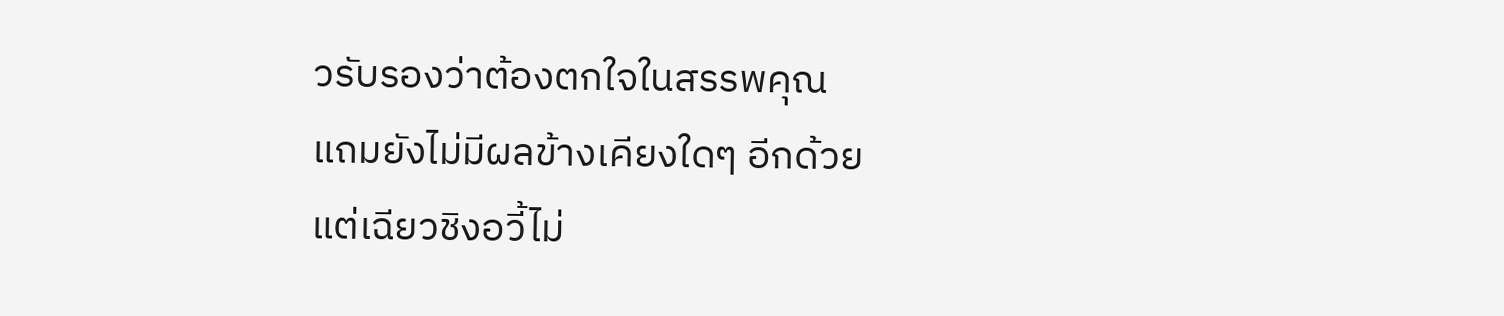วรับรองว่าต้องตกใจในสรรพคุณ
แถมยังไม่มีผลข้างเคียงใดๆ อีกด้วย
แต่เฉียวชิงอวี้ไม่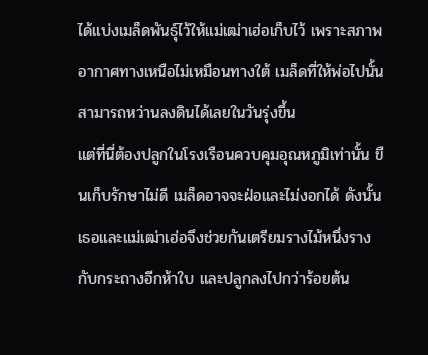ได้แบ่งเมล็ดพันธุ์ไว้ให้แม่เฒ่าเฮ่อเก็บไว้ เพราะสภาพอากาศทางเหนือไม่เหมือนทางใต้ เมล็ดที่ให้พ่อไปนั้นสามารถหว่านลงดินได้เลยในวันรุ่งขึ้น
แต่ที่นี่ต้องปลูกในโรงเรือนควบคุมอุณหภูมิเท่านั้น ขืนเก็บรักษาไม่ดี เมล็ดอาจจะฝ่อและไม่งอกได้ ดังนั้นเธอและแม่เฒ่าเฮ่อจึงช่วยกันเตรียมรางไม้หนึ่งรางกับกระถางอีกห้าใบ และปลูกลงไปกว่าร้อยต้น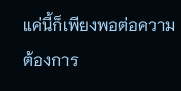แค่นี้ก็เพียงพอต่อความต้องการ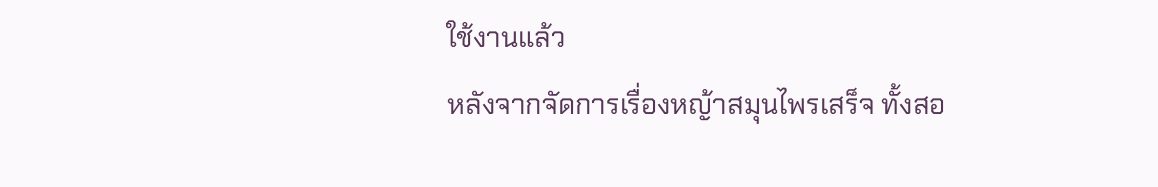ใช้งานแล้ว
หลังจากจัดการเรื่องหญ้าสมุนไพรเสร็จ ทั้งสอ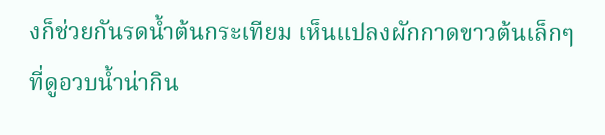งก็ช่วยกันรดน้ำต้นกระเทียม เห็นแปลงผักกาดขาวต้นเล็กๆ ที่ดูอวบน้ำน่ากิน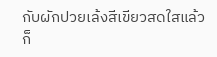กับผักปวยเล้งสีเขียวสดใสแล้วก็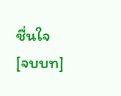ชื่นใจ
[จบบท]